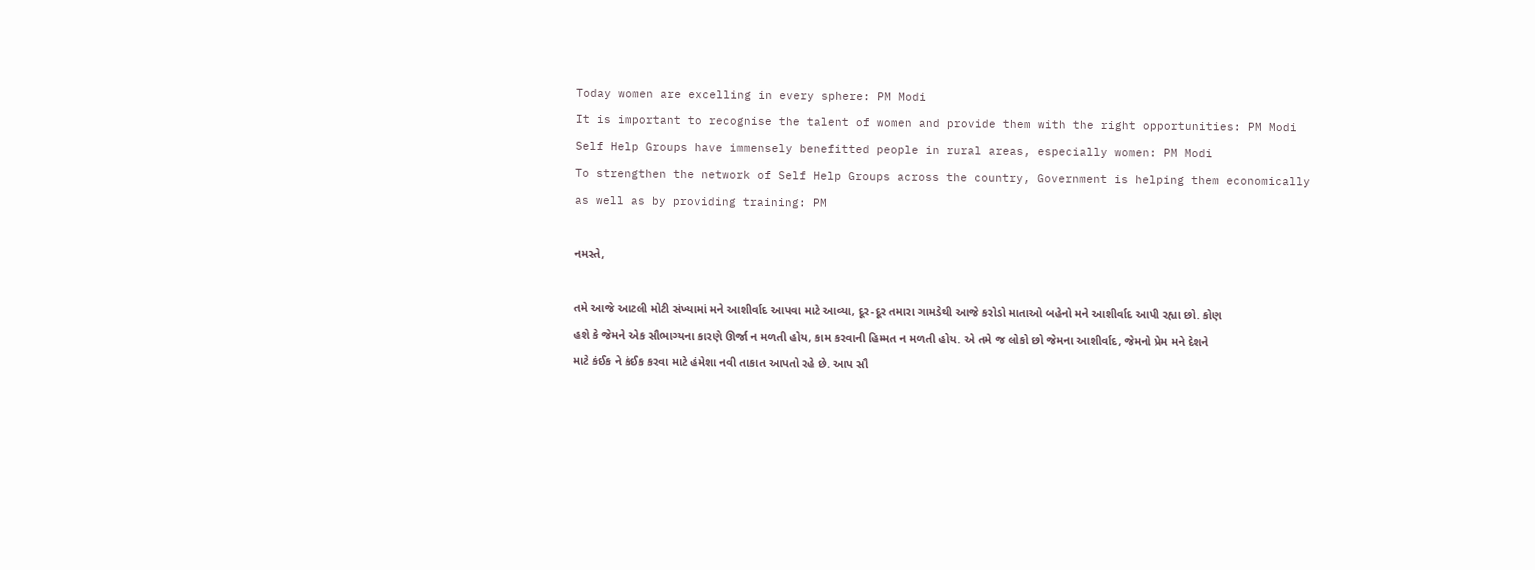Today women are excelling in every sphere: PM Modi
It is important to recognise the talent of women and provide them with the right opportunities: PM Modi
Self Help Groups have immensely benefitted people in rural areas, especially women: PM Modi
To strengthen the network of Self Help Groups across the country, Government is helping them economically as well as by providing training: PM

નમસ્તે,

તમે આજે આટલી મોટી સંખ્યામાં મને આશીર્વાદ આપવા માટે આવ્યા, દૂર-દૂર તમારા ગામડેથી આજે કરોડો માતાઓ બહેનો મને આશીર્વાદ આપી રહ્યા છો. કોણ હશે કે જેમને એક સૌભાગ્યના કારણે ઊર્જા ન મળતી હોય, કામ કરવાની હિમ્મત ન મળતી હોય. એ તમે જ લોકો છો જેમના આશીર્વાદ, જેમનો પ્રેમ મને દેશને માટે કંઈક ને કંઈક કરવા માટે હંમેશા નવી તાકાત આપતો રહે છે. આપ સૌ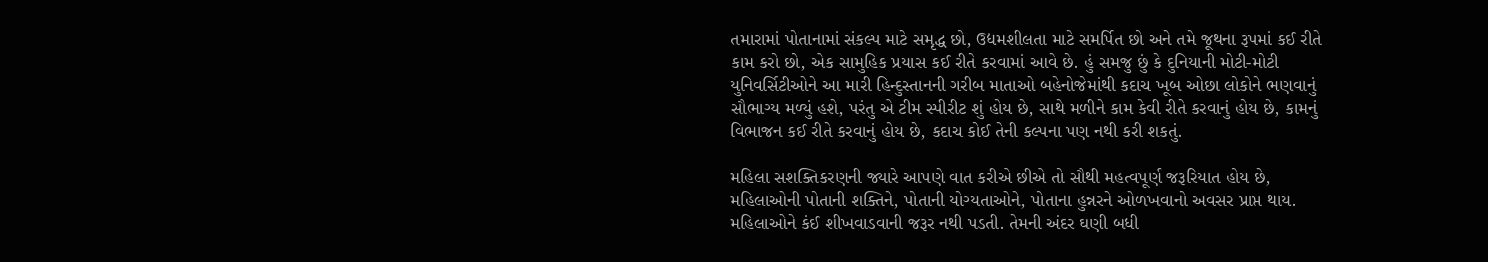તમારામાં પોતાનામાં સંકલ્પ માટે સમૃદ્ધ છો, ઉદ્યમશીલતા માટે સમર્પિત છો અને તમે જૂથના રૂપમાં કઈ રીતે કામ કરો છો, એક સામુહિક પ્રયાસ કઈ રીતે કરવામાં આવે છે. હું સમજુ છું કે દુનિયાની મોટી-મોટી યુનિવર્સિટીઓને આ મારી હિન્દુસ્તાનની ગરીબ માતાઓ બહેનોજેમાંથી કદાચ ખૂબ ઓછા લોકોને ભણવાનું સૌભાગ્ય મળ્યું હશે, પરંતુ એ ટીમ સ્પીરીટ શું હોય છે, સાથે મળીને કામ કેવી રીતે કરવાનું હોય છે, કામનું વિભાજન કઈ રીતે કરવાનું હોય છે, કદાચ કોઈ તેની કલ્પના પણ નથી કરી શકતું.

મહિલા સશક્તિકરણની જ્યારે આપણે વાત કરીએ છીએ તો સૌથી મહત્વપૂર્ણ જરૂરિયાત હોય છે, મહિલાઓની પોતાની શક્તિને, પોતાની યોગ્યતાઓને, પોતાના હુન્નરને ઓળખવાનો અવસર પ્રાપ્ત થાય. મહિલાઓને કંઈ શીખવાડવાની જરૂર નથી પડતી. તેમની અંદર ઘણી બધી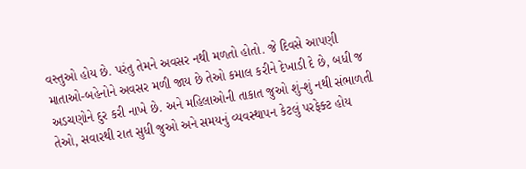વસ્તુઓ હોય છે. પરંતુ તેમને અવસર નથી મળતો હોતો. જે દિવસે આપણી માતાઓ-બહેનોને અવસર મળી જાય છે તેઓ કમાલ કરીને દેખાડી દે છે, બધી જ અડચણોને દુર કરી નાખે છે. અને મહિલાઓની તાકાત જુઓ શું-શું નથી સંભાળતી તેઓ, સવારથી રાત સુધી જુઓ અને સમયનું વ્યવસ્થાપન કેટલું પરફેક્ટ હોય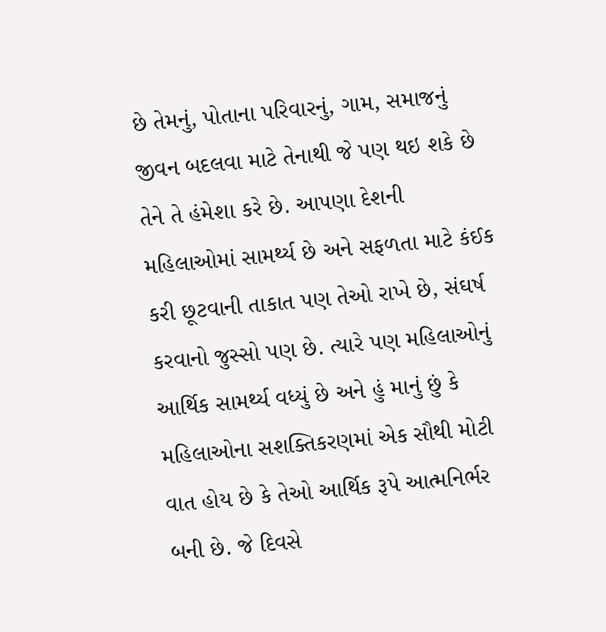છે તેમનું, પોતાના પરિવારનું, ગામ, સમાજનું જીવન બદલવા માટે તેનાથી જે પણ થઇ શકે છે તેને તે હંમેશા કરે છે. આપણા દેશની મહિલાઓમાં સામર્થ્ય છે અને સફળતા માટે કંઈક કરી છૂટવાની તાકાત પણ તેઓ રાખે છે, સંઘર્ષ કરવાનો જુસ્સો પણ છે. ત્યારે પણ મહિલાઓનું આર્થિક સામર્થ્ય વધ્યું છે અને હું માનું છું કે મહિલાઓના સશક્તિકરણમાં એક સૌથી મોટી વાત હોય છે કે તેઓ આર્થિક રૂપે આત્મનિર્ભર બની છે. જે દિવસે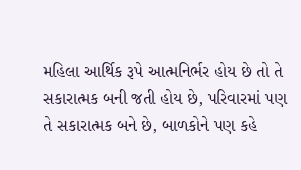મહિલા આર્થિક રૂપે આત્મનિર્ભર હોય છે તો તે સકારાત્મક બની જતી હોય છે, પરિવારમાં પણ તે સકારાત્મક બને છે, બાળકોને પણ કહે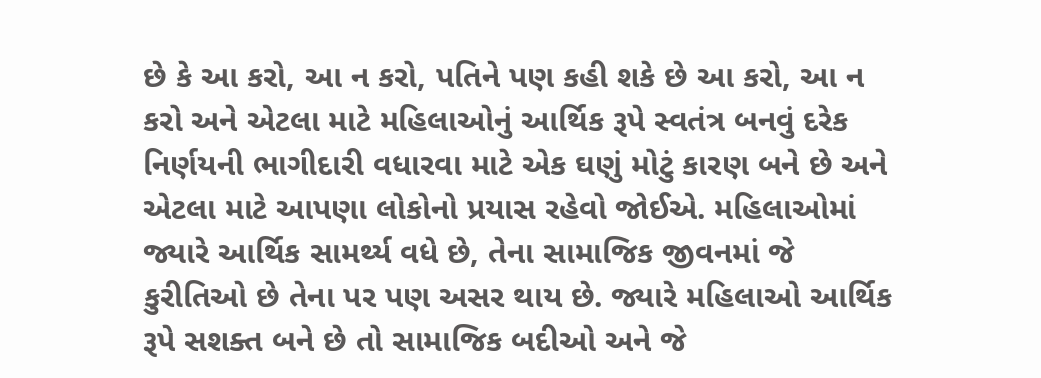છે કે આ કરો, આ ન કરો, પતિને પણ કહી શકે છે આ કરો, આ ન કરો અને એટલા માટે મહિલાઓનું આર્થિક રૂપે સ્વતંત્ર બનવું દરેક નિર્ણયની ભાગીદારી વધારવા માટે એક ઘણું મોટું કારણ બને છે અને એટલા માટે આપણા લોકોનો પ્રયાસ રહેવો જોઈએ. મહિલાઓમાં જ્યારે આર્થિક સામર્થ્ય વધે છે, તેના સામાજિક જીવનમાં જે કુરીતિઓ છે તેના પર પણ અસર થાય છે. જ્યારે મહિલાઓ આર્થિક રૂપે સશક્ત બને છે તો સામાજિક બદીઓ અને જે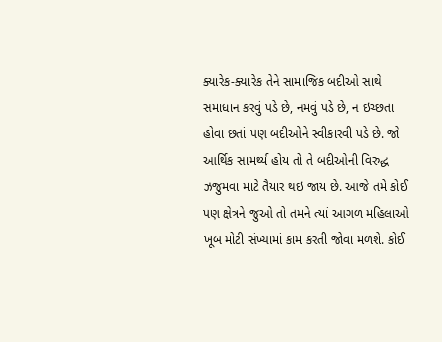ક્યારેક-ક્યારેક તેને સામાજિક બદીઓ સાથે સમાધાન કરવું પડે છે, નમવું પડે છે, ન ઇચ્છતા હોવા છતાં પણ બદીઓને સ્વીકારવી પડે છે. જો આર્થિક સામર્થ્ય હોય તો તે બદીઓની વિરુદ્ધ ઝજુમવા માટે તૈયાર થઇ જાય છે. આજે તમે કોઈ પણ ક્ષેત્રને જુઓ તો તમને ત્યાં આગળ મહિલાઓ ખૂબ મોટી સંખ્યામાં કામ કરતી જોવા મળશે. કોઈ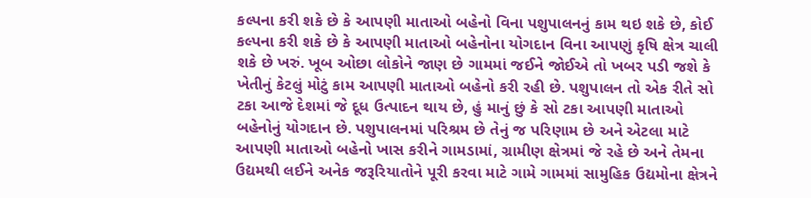કલ્પના કરી શકે છે કે આપણી માતાઓ બહેનો વિના પશુપાલનનું કામ થઇ શકે છે, કોઈ કલ્પના કરી શકે છે કે આપણી માતાઓ બહેનોના યોગદાન વિના આપણું કૃષિ ક્ષેત્ર ચાલી શકે છે ખરું. ખૂબ ઓછા લોકોને જાણ છે ગામમાં જઈને જોઈએ તો ખબર પડી જશે કે ખેતીનું કેટલું મોટું કામ આપણી માતાઓ બહેનો કરી રહી છે. પશુપાલન તો એક રીતે સો ટકા આજે દેશમાં જે દૂધ ઉત્પાદન થાય છે, હું માનું છું કે સો ટકા આપણી માતાઓ બહેનોનું યોગદાન છે. પશુપાલનમાં પરિશ્રમ છે તેનું જ પરિણામ છે અને એટલા માટે આપણી માતાઓ બહેનો ખાસ કરીને ગામડામાં, ગ્રામીણ ક્ષેત્રમાં જે રહે છે અને તેમના ઉદ્યમથી લઈને અનેક જરૂરિયાતોને પૂરી કરવા માટે ગામે ગામમાં સામુહિક ઉદ્યમોના ક્ષેત્રને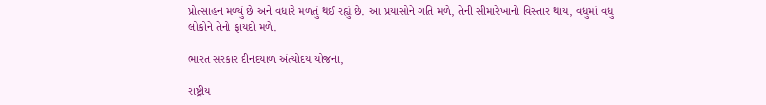પ્રોત્સાહન મળ્યું છે અને વધારે મળતું થઈ રહ્યું છે. આ પ્રયાસોને ગતિ મળે, તેની સીમારેખાનો વિસ્તાર થાય, વધુમાં વધુ લોકોને તેનો ફાયદો મળે.

ભારત સરકાર દીનદયાળ અંત્યોદય યોજના,

રાષ્ટ્રીય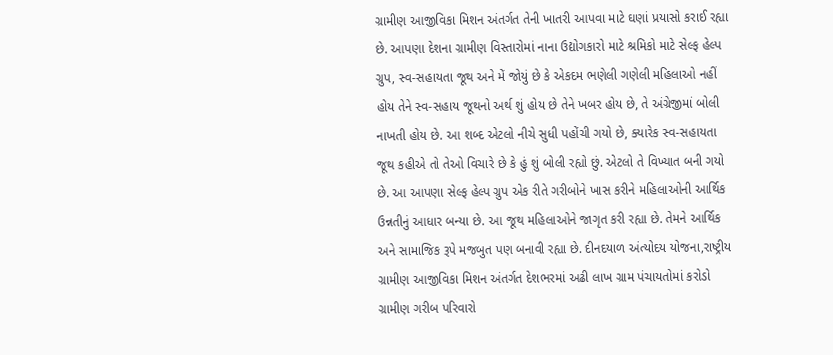ગ્રામીણ આજીવિકા મિશન અંતર્ગત તેની ખાતરી આપવા માટે ઘણાં પ્રયાસો કરાઈ રહ્યા છે. આપણા દેશના ગ્રામીણ વિસ્તારોમાં નાના ઉદ્યોગકારો માટે શ્રમિકો માટે સેલ્ફ હેલ્પ ગ્રુપ, સ્વ-સહાયતા જૂથ અને મેં જોયું છે કે એકદમ ભણેલી ગણેલી મહિલાઓ નહીં હોય તેને સ્વ-સહાય જૂથનો અર્થ શું હોય છે તેને ખબર હોય છે, તે અંગ્રેજીમાં બોલી નાખતી હોય છે. આ શબ્દ એટલો નીચે સુધી પહોંચી ગયો છે, ક્યારેક સ્વ-સહાયતા જૂથ કહીએ તો તેઓ વિચારે છે કે હું શું બોલી રહ્યો છું. એટલો તે વિખ્યાત બની ગયો છે. આ આપણા સેલ્ફ હેલ્પ ગ્રુપ એક રીતે ગરીબોને ખાસ કરીને મહિલાઓની આર્થિક ઉન્નતીનું આધાર બન્યા છે. આ જૂથ મહિલાઓને જાગૃત કરી રહ્યા છે. તેમને આર્થિક અને સામાજિક રૂપે મજબુત પણ બનાવી રહ્યા છે. દીનદયાળ અંત્યોદય યોજના,રાષ્ટ્રીય ગ્રામીણ આજીવિકા મિશન અંતર્ગત દેશભરમાં અઢી લાખ ગ્રામ પંચાયતોમાં કરોડો ગ્રામીણ ગરીબ પરિવારો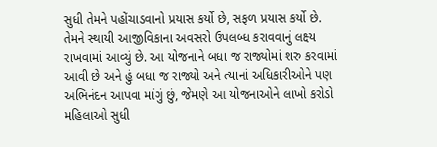સુધી તેમને પહોંચાડવાનો પ્રયાસ કર્યો છે, સફળ પ્રયાસ કર્યો છે. તેમને સ્થાયી આજીવિકાના અવસરો ઉપલબ્ધ કરાવવાનું લક્ષ્ય રાખવામાં આવ્યું છે. આ યોજનાને બધા જ રાજ્યોમાં શરુ કરવામાં આવી છે અને હું બધા જ રાજ્યો અને ત્યાનાં અધિકારીઓને પણ અભિનંદન આપવા માંગું છું, જેમણે આ યોજનાઓને લાખો કરોડો મહિલાઓ સુધી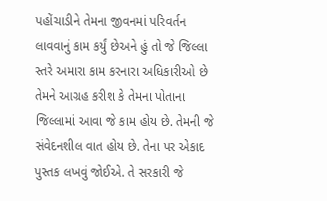પહોંચાડીને તેમના જીવનમાં પરિવર્તન લાવવાનું કામ કર્યું છેઅને હું તો જે જિલ્લા સ્તરે અમારા કામ કરનારા અધિકારીઓ છે તેમને આગ્રહ કરીશ કે તેમના પોતાના જિલ્લામાં આવા જે કામ હોય છે. તેમની જે સંવેદનશીલ વાત હોય છે. તેના પર એકાદ પુસ્તક લખવું જોઈએ. તે સરકારી જે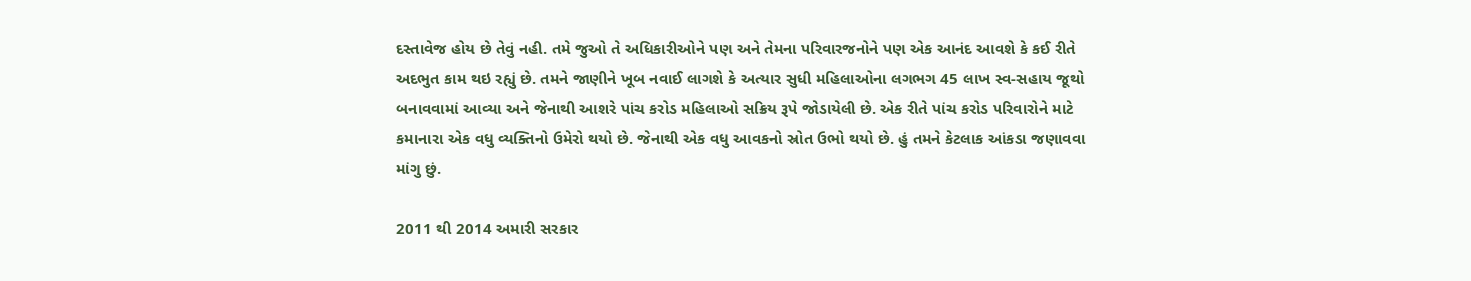દસ્તાવેજ હોય છે તેવું નહી. તમે જુઓ તે અધિકારીઓને પણ અને તેમના પરિવારજનોને પણ એક આનંદ આવશે કે કઈ રીતે અદભુત કામ થઇ રહ્યું છે. તમને જાણીને ખૂબ નવાઈ લાગશે કે અત્યાર સુધી મહિલાઓના લગભગ 45 લાખ સ્વ-સહાય જૂથો બનાવવામાં આવ્યા અને જેનાથી આશરે પાંચ કરોડ મહિલાઓ સક્રિય રૂપે જોડાયેલી છે. એક રીતે પાંચ કરોડ પરિવારોને માટે કમાનારા એક વધુ વ્યક્તિનો ઉમેરો થયો છે. જેનાથી એક વધુ આવકનો સ્રોત ઉભો થયો છે. હું તમને કેટલાક આંકડા જણાવવા માંગુ છું.

2011 થી 2014 અમારી સરકાર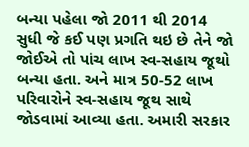બન્યા પહેલા જો 2011 થી 2014 સુધી જે કઈ પણ પ્રગતિ થઇ છે તેને જો જોઈએ તો પાંચ લાખ સ્વ-સહાય જૂથો બન્યા હતા. અને માત્ર 50-52 લાખ પરિવારોને સ્વ-સહાય જૂથ સાથે જોડવામાં આવ્યા હતા. અમારી સરકાર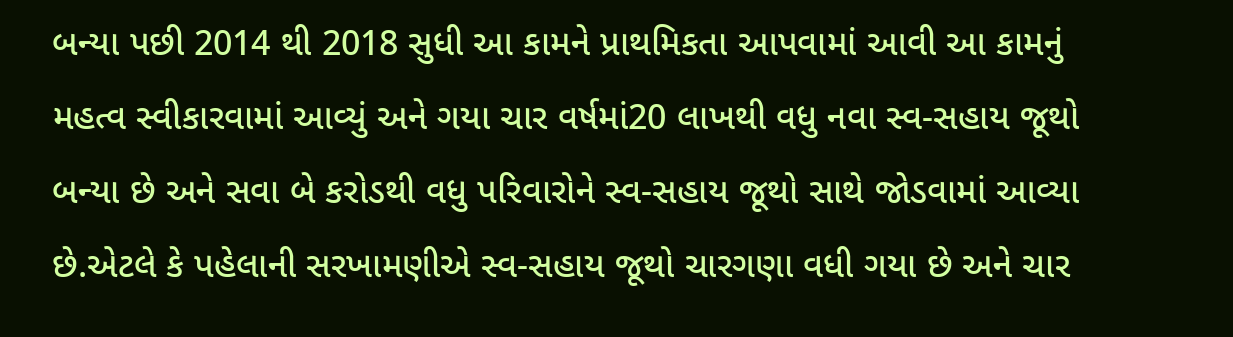બન્યા પછી 2014 થી 2018 સુધી આ કામને પ્રાથમિકતા આપવામાં આવી આ કામનું મહત્વ સ્વીકારવામાં આવ્યું અને ગયા ચાર વર્ષમાં20 લાખથી વધુ નવા સ્વ-સહાય જૂથો બન્યા છે અને સવા બે કરોડથી વધુ પરિવારોને સ્વ-સહાય જૂથો સાથે જોડવામાં આવ્યા છે.એટલે કે પહેલાની સરખામણીએ સ્વ-સહાય જૂથો ચારગણા વધી ગયા છે અને ચાર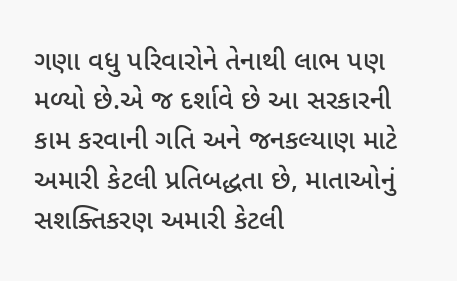ગણા વધુ પરિવારોને તેનાથી લાભ પણ મળ્યો છે.એ જ દર્શાવે છે આ સરકારની કામ કરવાની ગતિ અને જનકલ્યાણ માટે અમારી કેટલી પ્રતિબદ્ધતા છે, માતાઓનું સશક્તિકરણ અમારી કેટલી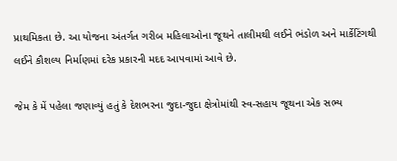પ્રાથમિકતા છે. આ યોજના અંતર્ગત ગરીબ મહિલાઓના જૂથને તાલીમથી લઈને ભંડોળ અને માર્કેટિંગથી લઈને કૌશલ્ય નિર્માણમાં દરેક પ્રકારની મદદ આપવામાં આવે છે.

જેમ કે મેં પહેલા જણાવ્યું હતું કે દેશભરના જુદા-જુદા ક્ષેત્રોમાંથી સ્વ-સહાય જૂથના એક સભ્ય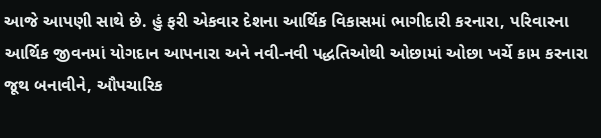આજે આપણી સાથે છે. હું ફરી એકવાર દેશના આર્થિક વિકાસમાં ભાગીદારી કરનારા, પરિવારના આર્થિક જીવનમાં યોગદાન આપનારા અને નવી-નવી પદ્ધતિઓથી ઓછામાં ઓછા ખર્ચે કામ કરનારા જૂથ બનાવીને, ઔપચારિક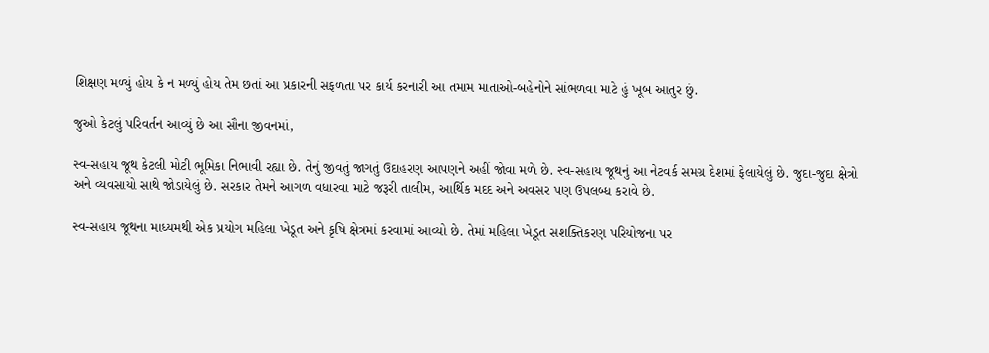શિક્ષણ મળ્યું હોય કે ન મળ્યું હોય તેમ છતાં આ પ્રકારની સફળતા પર કાર્ય કરનારી આ તમામ માતાઓ-બહેનોને સાંભળવા માટે હું ખૂબ આતુર છું.

જુઓ કેટલું પરિવર્તન આવ્યું છે આ સૌના જીવનમાં,

સ્વ-સહાય જૂથ કેટલી મોટી ભૂમિકા નિભાવી રહ્યા છે. તેનું જીવતું જાગતું ઉદાહરણ આપણને અહીં જોવા મળે છે. સ્વ-સહાય જૂથનું આ નેટવર્ક સમગ્ર દેશમાં ફેલાયેલું છે. જુદા-જુદા ક્ષેત્રો અને વ્યવસાયો સાથે જોડાયેલું છે. સરકાર તેમને આગળ વધારવા માટે જરૂરી તાલીમ, આર્થિક મદદ અને અવસર પણ ઉપલબ્ધ કરાવે છે.

સ્વ-સહાય જૂથના માધ્યમથી એક પ્રયોગ મહિલા ખેડૂત અને કૃષિ ક્ષેત્રમાં કરવામાં આવ્યો છે. તેમાં મહિલા ખેડૂત સશક્તિકરણ પરિયોજના પર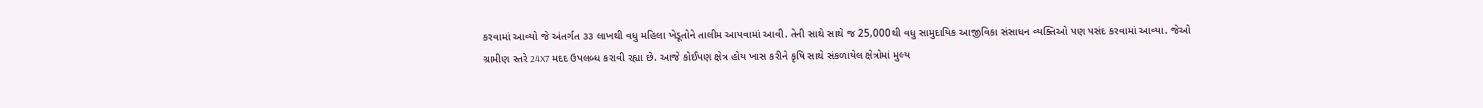કરવામાં આવ્યો જે અંતર્ગત ૩૩ લાખથી વધુ મહિલા ખેડૂતોને તાલીમ આપવામાં આવી. તેની સાથે સાથે જ 25,000થી વધુ સામુદાયિક આજીવિકા સંસાધન વ્યક્તિઓ પણ પસંદ કરવામાં આવ્યા. જેઓ ગ્રામીણ સ્તરે 24X7 મદદ ઉપલબ્ધ કરાવી રહ્યા છે. આજે કોઈપણ ક્ષેત્ર હોય ખાસ કરીને કૃષિ સાથે સંકળાયેલ ક્ષેત્રોમાં મુલ્ય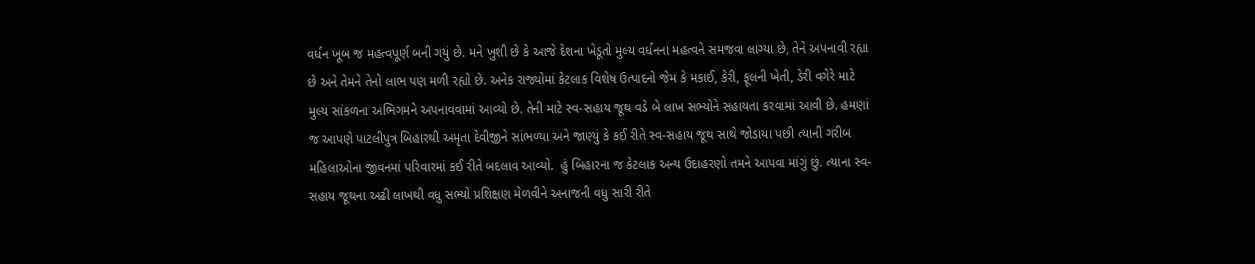વર્ધન ખૂબ જ મહત્વપૂર્ણ બની ગયું છે. મને ખુશી છે કે આજે દેશના ખેડૂતો મુલ્ય વર્ધનના મહત્વને સમજવા લાગ્યા છે, તેને અપનાવી રહ્યા છે અને તેમને તેનો લાભ પણ મળી રહ્યો છે. અનેક રાજ્યોમાં કેટલાક વિશેષ ઉત્પાદનો જેમ કે મકાઈ, કેરી, ફૂલની ખેતી, ડેરી વગેરે માટે મુલ્ય સાંકળના અભિગમને અપનાવવામાં આવ્યો છે. તેની માટે સ્વ-સહાય જૂથ વડે બે લાખ સભ્યોને સહાયતા કરવામાં આવી છે. હમણાં જ આપણે પાટલીપુત્ર બિહારથી અમૃતા દેવીજીને સાંભળ્યા અને જાણ્યું કે કઈ રીતે સ્વ-સહાય જૂથ સાથે જોડાયા પછી ત્યાની ગરીબ મહિલાઓના જીવનમાં પરિવારમાં કઈ રીતે બદલાવ આવ્યો.  હું બિહારના જ કેટલાક અન્ય ઉદાહરણો તમને આપવા માંગું છું. ત્યાના સ્વ-સહાય જૂથના અઢી લાખથી વધુ સભ્યો પ્રશિક્ષણ મેળવીને અનાજની વધુ સારી રીતે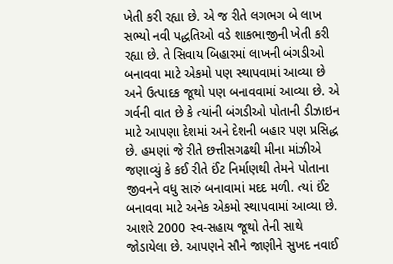ખેતી કરી રહ્યા છે. એ જ રીતે લગભગ બે લાખ સભ્યો નવી પદ્ધતિઓ વડે શાકભાજીની ખેતી કરી રહ્યા છે. તે સિવાય બિહારમાં લાખની બંગડીઓ બનાવવા માટે એકમો પણ સ્થાપવામાં આવ્યા છે અને ઉત્પાદક જૂથો પણ બનાવવામાં આવ્યા છે. એ ગર્વની વાત છે કે ત્યાંની બંગડીઓ પોતાની ડીઝાઇન માટે આપણા દેશમાં અને દેશની બહાર પણ પ્રસિદ્ધ છે. હમણાં જે રીતે છત્તીસગઢથી મીના માંઝીએ જણાવ્યું કે કઈ રીતે ઈંટ નિર્માણથી તેમને પોતાના જીવનને વધુ સારું બનાવામાં મદદ મળી. ત્યાં ઈંટ બનાવવા માટે અનેક એકમો સ્થાપવામાં આવ્યા છે. આશરે 2000 સ્વ-સહાય જૂથો તેની સાથે જોડાયેલા છે. આપણને સૌને જાણીને સુખદ નવાઈ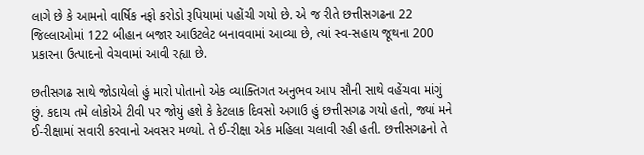લાગે છે કે આમનો વાર્ષિક નફો કરોડો રૂપિયામાં પહોંચી ગયો છે. એ જ રીતે છત્તીસગઢના 22 જિલ્લાઓમાં 122 બીહાન બજાર આઉટલેટ બનાવવામાં આવ્યા છે, ત્યાં સ્વ-સહાય જૂથના 200 પ્રકારના ઉત્પાદનો વેચવામાં આવી રહ્યા છે.

છતીસગઢ સાથે જોડાયેલો હું મારો પોતાનો એક વ્યાક્તિગત અનુભવ આપ સૌની સાથે વહેંચવા માંગું છું. કદાચ તમે લોકોએ ટીવી પર જોયું હશે કે કેટલાક દિવસો અગાઉ હું છત્તીસગઢ ગયો હતો, જ્યાં મને ઈ-રીક્ષામાં સવારી કરવાનો અવસર મળ્યો. તે ઈ-રીક્ષા એક મહિલા ચલાવી રહી હતી. છત્તીસગઢનો તે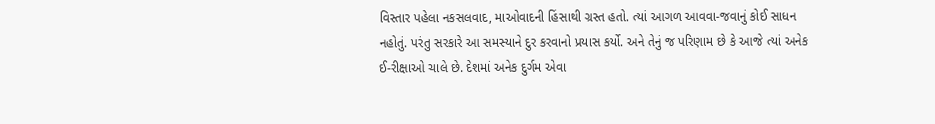વિસ્તાર પહેલા નકસલવાદ, માઓવાદની હિંસાથી ગ્રસ્ત હતો. ત્યાં આગળ આવવા-જવાનું કોઈ સાધન નહોતું. પરંતુ સરકારે આ સમસ્યાને દુર કરવાનો પ્રયાસ કર્યો. અને તેનું જ પરિણામ છે કે આજે ત્યાં અનેક ઈ-રીક્ષાઓ ચાલે છે. દેશમાં અનેક દુર્ગમ એવા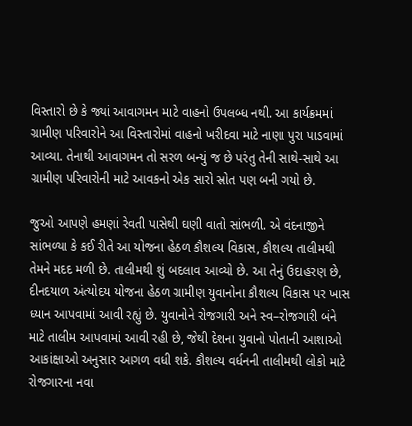વિસ્તારો છે કે જ્યાં આવાગમન માટે વાહનો ઉપલબ્ધ નથી. આ કાર્યક્રમમાં ગ્રામીણ પરિવારોને આ વિસ્તારોમાં વાહનો ખરીદવા માટે નાણા પુરા પાડવામાં આવ્યા. તેનાથી આવાગમન તો સરળ બન્યું જ છે પરંતુ તેની સાથે-સાથે આ ગ્રામીણ પરિવારોની માટે આવકનો એક સારો સ્રોત પણ બની ગયો છે.

જુઓ આપણે હમણાં રેવતી પાસેથી ઘણી વાતો સાંભળી. એ વંદનાજીને સાંભળ્યા કે કઈ રીતે આ યોજના હેઠળ કૌશલ્ય વિકાસ, કૌશલ્ય તાલીમથી તેમને મદદ મળી છે. તાલીમથી શું બદલાવ આવ્યો છે. આ તેનું ઉદાહરણ છે, દીનદયાળ અંત્યોદય યોજના હેઠળ ગ્રામીણ યુવાનોના કૌશલ્ય વિકાસ પર ખાસ ધ્યાન આપવામાં આવી રહ્યું છે. યુવાનોને રોજગારી અને સ્વ–રોજગારી બંને માટે તાલીમ આપવામાં આવી રહી છે, જેથી દેશના યુવાનો પોતાની આશાઓ આકાંક્ષાઓ અનુસાર આગળ વધી શકે. કૌશલ્ય વર્ધનની તાલીમથી લોકો માટે રોજગારના નવા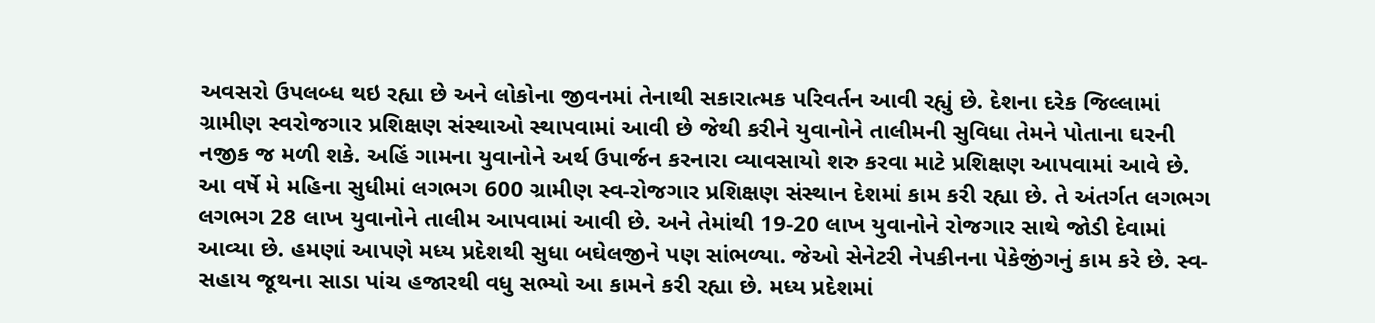અવસરો ઉપલબ્ધ થઇ રહ્યા છે અને લોકોના જીવનમાં તેનાથી સકારાત્મક પરિવર્તન આવી રહ્યું છે. દેશના દરેક જિલ્લામાં ગ્રામીણ સ્વરોજગાર પ્રશિક્ષણ સંસ્થાઓ સ્થાપવામાં આવી છે જેથી કરીને યુવાનોને તાલીમની સુવિધા તેમને પોતાના ઘરની નજીક જ મળી શકે. અહિં ગામના યુવાનોને અર્થ ઉપાર્જન કરનારા વ્યાવસાયો શરુ કરવા માટે પ્રશિક્ષણ આપવામાં આવે છે. આ વર્ષે મે મહિના સુધીમાં લગભગ 600 ગ્રામીણ સ્વ-રોજગાર પ્રશિક્ષણ સંસ્થાન દેશમાં કામ કરી રહ્યા છે. તે અંતર્ગત લગભગ લગભગ 28 લાખ યુવાનોને તાલીમ આપવામાં આવી છે. અને તેમાંથી 19-20 લાખ યુવાનોને રોજગાર સાથે જોડી દેવામાં આવ્યા છે. હમણાં આપણે મધ્ય પ્રદેશથી સુધા બઘેલજીને પણ સાંભળ્યા. જેઓ સેનેટરી નેપકીનના પેકેજીંગનું કામ કરે છે. સ્વ-સહાય જૂથના સાડા પાંચ હજારથી વધુ સભ્યો આ કામને કરી રહ્યા છે. મધ્ય પ્રદેશમાં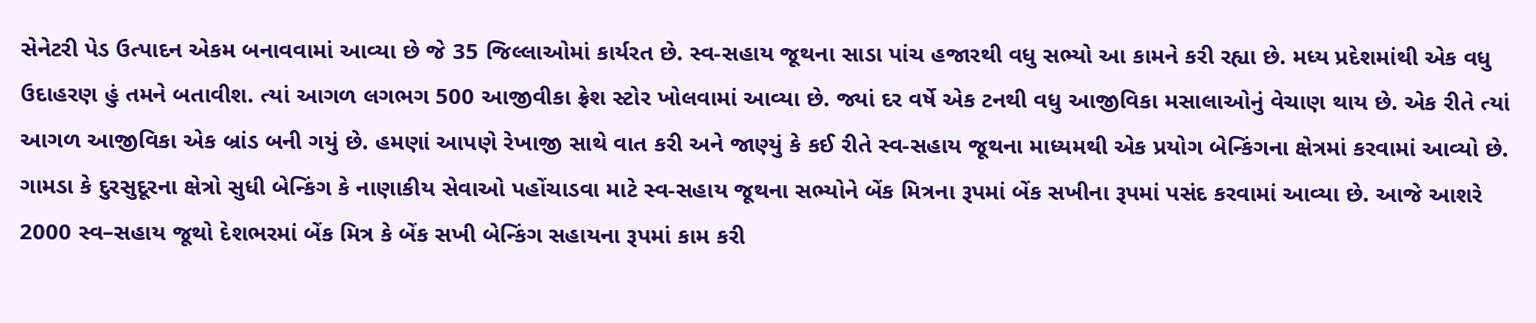સેનેટરી પેડ ઉત્પાદન એકમ બનાવવામાં આવ્યા છે જે 35 જિલ્લાઓમાં કાર્યરત છે. સ્વ-સહાય જૂથના સાડા પાંચ હજારથી વધુ સભ્યો આ કામને કરી રહ્યા છે. મધ્ય પ્રદેશમાંથી એક વધુ ઉદાહરણ હું તમને બતાવીશ. ત્યાં આગળ લગભગ 500 આજીવીકા ફ્રેશ સ્ટોર ખોલવામાં આવ્યા છે. જ્યાં દર વર્ષે એક ટનથી વધુ આજીવિકા મસાલાઓનું વેચાણ થાય છે. એક રીતે ત્યાં આગળ આજીવિકા એક બ્રાંડ બની ગયું છે. હમણાં આપણે રેખાજી સાથે વાત કરી અને જાણ્યું કે કઈ રીતે સ્વ-સહાય જૂથના માધ્યમથી એક પ્રયોગ બેન્કિંગના ક્ષેત્રમાં કરવામાં આવ્યો છે. ગામડા કે દુરસુદૂરના ક્ષેત્રો સુધી બેન્કિંગ કે નાણાકીય સેવાઓ પહોંચાડવા માટે સ્વ-સહાય જૂથના સભ્યોને બેંક મિત્રના રૂપમાં બેંક સખીના રૂપમાં પસંદ કરવામાં આવ્યા છે. આજે આશરે 2000 સ્વ–સહાય જૂથો દેશભરમાં બેંક મિત્ર કે બેંક સખી બેન્કિંગ સહાયના રૂપમાં કામ કરી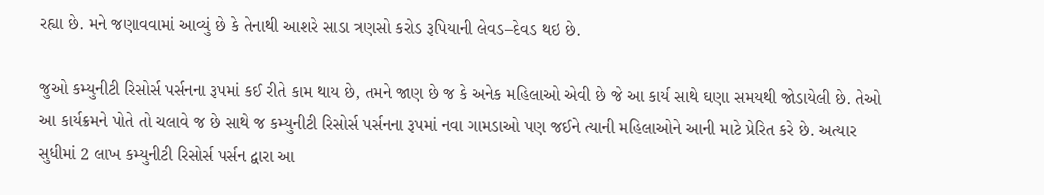રહ્યા છે. મને જણાવવામાં આવ્યું છે કે તેનાથી આશરે સાડા ત્રણસો કરોડ રૂપિયાની લેવડ–દેવડ થઇ છે.

જુઓ કમ્યુનીટી રિસોર્સ પર્સનના રૂપમાં કઈ રીતે કામ થાય છે, તમને જાણ છે જ કે અનેક મહિલાઓ એવી છે જે આ કાર્ય સાથે ઘણા સમયથી જોડાયેલી છે. તેઓ આ કાર્યક્રમને પોતે તો ચલાવે જ છે સાથે જ કમ્યુનીટી રિસોર્સ પર્સનના રૂપમાં નવા ગામડાઓ પણ જઈને ત્યાની મહિલાઓને આની માટે પ્રેરિત કરે છે. અત્યાર સુધીમાં 2 લાખ કમ્યુનીટી રિસોર્સ પર્સન દ્વારા આ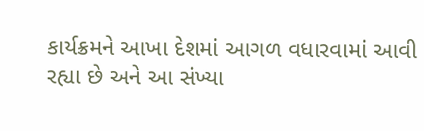કાર્યક્રમને આખા દેશમાં આગળ વધારવામાં આવી રહ્યા છે અને આ સંખ્યા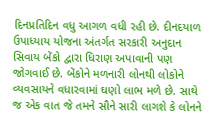દિનપ્રતિદિન વધુ આગળ વધી રહી છે. દીનદયાળ ઉપાધ્યાય યોજના અંતર્ગત સરકારી અનુદાન સિવાય બેંકો દ્વારા ધિરાણ અપાવાની પણ જોગવાઈ છે. બેંકોને મળનારી લોનથી લોકોને વ્યવસાયને વધારવામાં ઘણો લાભ મળે છે. સાથે જ એક વાત જે તમને સૌને સારી લાગશે કે લોનને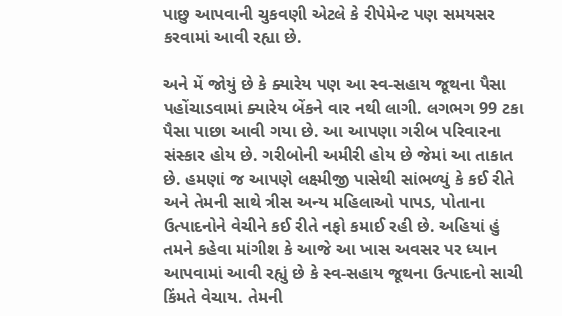પાછુ આપવાની ચુકવણી એટલે કે રીપેમેન્ટ પણ સમયસર કરવામાં આવી રહ્યા છે.

અને મેં જોયું છે કે ક્યારેય પણ આ સ્વ-સહાય જૂથના પૈસા પહોંચાડવામાં ક્યારેય બેંકને વાર નથી લાગી. લગભગ 99 ટકા પૈસા પાછા આવી ગયા છે. આ આપણા ગરીબ પરિવારના સંસ્કાર હોય છે. ગરીબોની અમીરી હોય છે જેમાં આ તાકાત છે. હમણાં જ આપણે લક્ષ્મીજી પાસેથી સાંભળ્યું કે કઈ રીતે અને તેમની સાથે ત્રીસ અન્ય મહિલાઓ પાપડ, પોતાના ઉત્પાદનોને વેચીને કઈ રીતે નફો કમાઈ રહી છે. અહિયાં હું તમને કહેવા માંગીશ કે આજે આ ખાસ અવસર પર ધ્યાન આપવામાં આવી રહ્યું છે કે સ્વ-સહાય જૂથના ઉત્પાદનો સાચી કિંમતે વેચાય. તેમની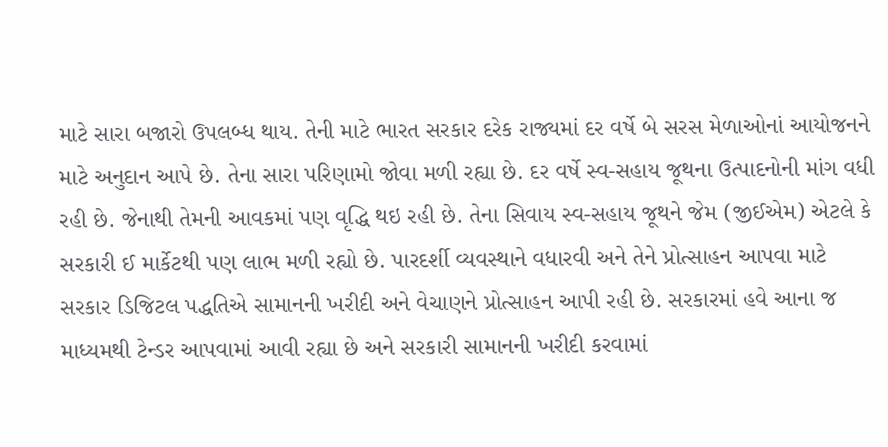માટે સારા બજારો ઉપલબ્ધ થાય. તેની માટે ભારત સરકાર દરેક રાજ્યમાં દર વર્ષે બે સરસ મેળાઓનાં આયોજનને માટે અનુદાન આપે છે. તેના સારા પરિણામો જોવા મળી રહ્યા છે. દર વર્ષે સ્વ-સહાય જૂથના ઉત્પાદનોની માંગ વધી રહી છે. જેનાથી તેમની આવકમાં પણ વૃદ્ધિ થઇ રહી છે. તેના સિવાય સ્વ-સહાય જૂથને જેમ (જીઈએમ) એટલે કે સરકારી ઈ માર્કેટથી પણ લાભ મળી રહ્યો છે. પારદર્શી વ્યવસ્થાને વધારવી અને તેને પ્રોત્સાહન આપવા માટે સરકાર ડિજિટલ પદ્ધતિએ સામાનની ખરીદી અને વેચાણને પ્રોત્સાહન આપી રહી છે. સરકારમાં હવે આના જ માધ્યમથી ટેન્ડર આપવામાં આવી રહ્યા છે અને સરકારી સામાનની ખરીદી કરવામાં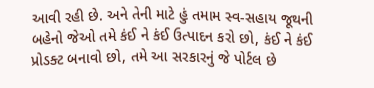આવી રહી છે. અને તેની માટે હું તમામ સ્વ-સહાય જૂથની બહેનો જેઓ તમે કંઈ ને કંઈ ઉત્પાદન કરો છો, કંઈ ને કંઈ પ્રોડક્ટ બનાવો છો, તમે આ સરકારનું જે પોર્ટલ છે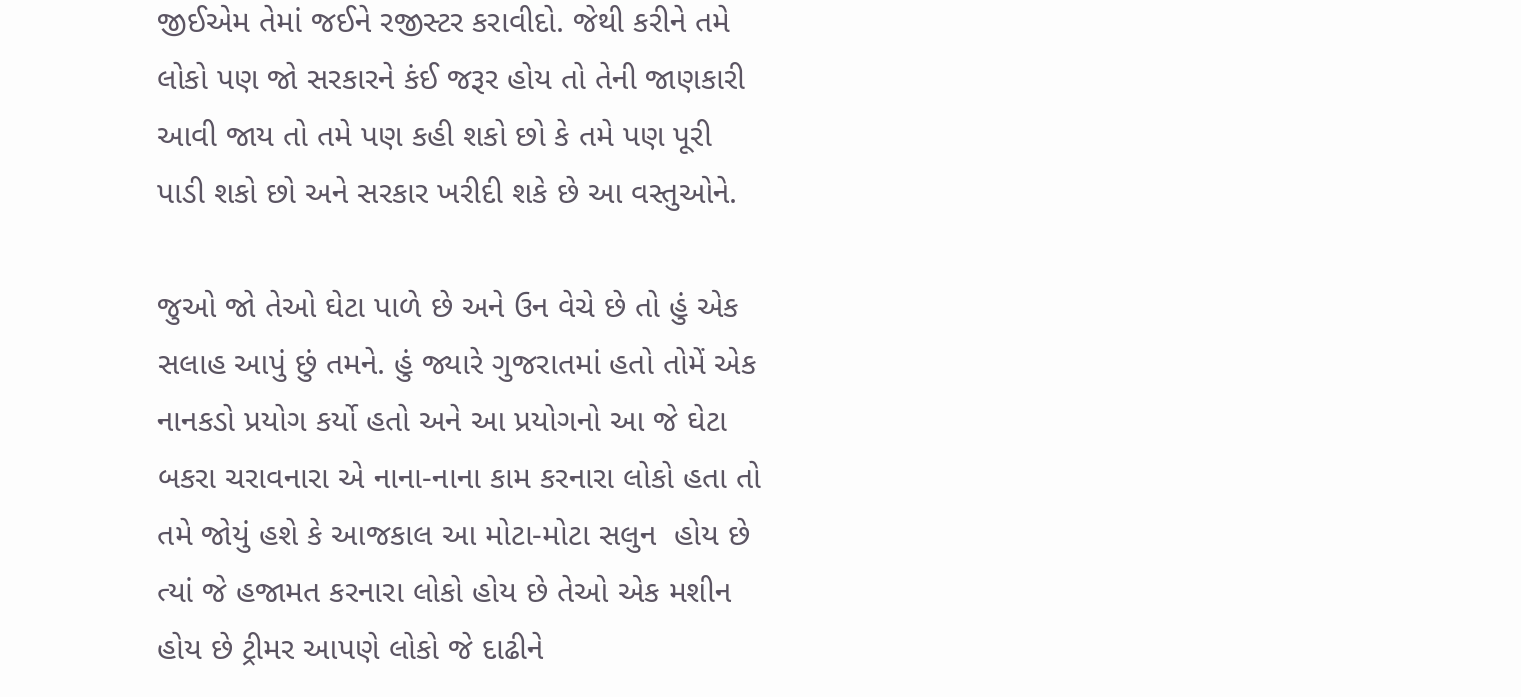જીઈએમ તેમાં જઈને રજીસ્ટર કરાવીદો. જેથી કરીને તમે લોકો પણ જો સરકારને કંઈ જરૂર હોય તો તેની જાણકારી આવી જાય તો તમે પણ કહી શકો છો કે તમે પણ પૂરી પાડી શકો છો અને સરકાર ખરીદી શકે છે આ વસ્તુઓને.

જુઓ જો તેઓ ઘેટા પાળે છે અને ઉન વેચે છે તો હું એક સલાહ આપું છું તમને. હું જ્યારે ગુજરાતમાં હતો તોમેં એક નાનકડો પ્રયોગ કર્યો હતો અને આ પ્રયોગનો આ જે ઘેટા બકરા ચરાવનારા એ નાના-નાના કામ કરનારા લોકો હતા તો તમે જોયું હશે કે આજકાલ આ મોટા-મોટા સલુન  હોય છે ત્યાં જે હજામત કરનારા લોકો હોય છે તેઓ એક મશીન હોય છે ટ્રીમર આપણે લોકો જે દાઢીને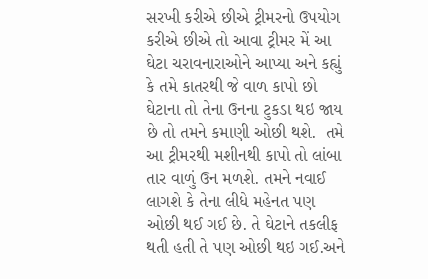સરખી કરીએ છીએ ટ્રીમરનો ઉપયોગ કરીએ છીએ તો આવા ટ્રીમર મેં આ ઘેટા ચરાવનારાઓને આપ્યા અને કહ્યું કે તમે કાતરથી જે વાળ કાપો છો ઘેટાના તો તેના ઉનના ટુકડા થઇ જાય છે તો તમને કમાણી ઓછી થશે.  તમે આ ટ્રીમરથી મશીનથી કાપો તો લાંબા તાર વાળું ઉન મળશે. તમને નવાઈ લાગશે કે તેના લીધે મહેનત પણ ઓછી થઈ ગઈ છે. તે ઘેટાને તકલીફ થતી હતી તે પણ ઓછી થઇ ગઈ.અને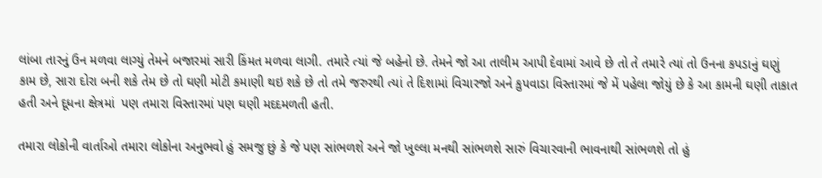લાંબા તારનું ઉન મળવા લાગ્યું તેમને બજારમાં સારી કિંમત મળવા લાગી. તમારે ત્યાં જે બહેનો છે. તેમને જો આ તાલીમ આપી દેવામાં આવે છે તો તે તમારે ત્યાં તો ઉનના કપડાનું ઘણું કામ છે, સારા દોરા બની શકે તેમ છે તો ઘણી મોટી કમાણી થઇ શકે છે તો તમે જરુરથી ત્યાં તે દિશામાં વિચારજો અને કુપવાડા વિસ્તારમાં જે મેં પહેલા જોયું છે કે આ કામની ઘણી તાકાત હતી અને દૂધના ક્ષેત્રમાં  પણ તમારા વિસ્તારમાં પણ ઘણી મદદમળતી હતી.

તમારા લોકોની વાર્તાઓ તમારા લોકોના અનુભવો હું સમજુ છું કે જે પણ સાંભળશે અને જો ખુલ્લા મનથી સાંભળશે સારું વિચારવાની ભાવનાથી સાંભળશે તો હું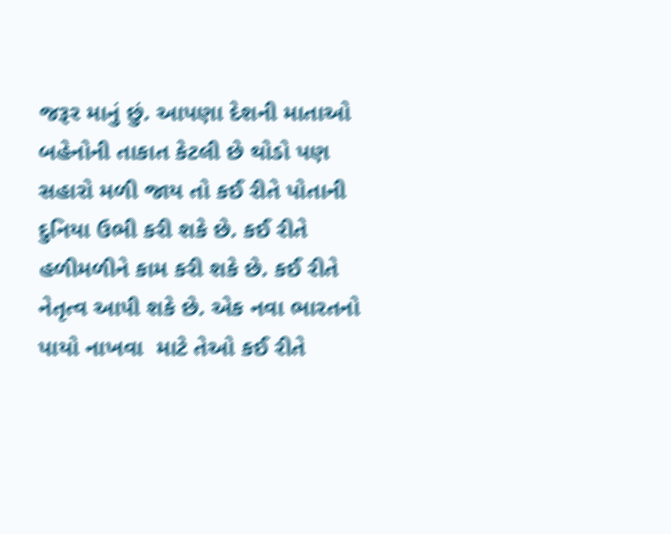જરૂર માનું છું. આપણા દેશની માતાઓ બહેનોની તાકાત કેટલી છે થોડો પણ સહારો મળી જાય તો કઈ રીતે પોતાની દુનિયા ઉભી કરી શકે છે. કઈ રીતે હળીમળીને કામ કરી શકે છે. કઈ રીતે નેતૃત્વ આપી શકે છે. એક નવા ભારતનો પાયો નાખવા  માટે તેઓ કઈ રીતે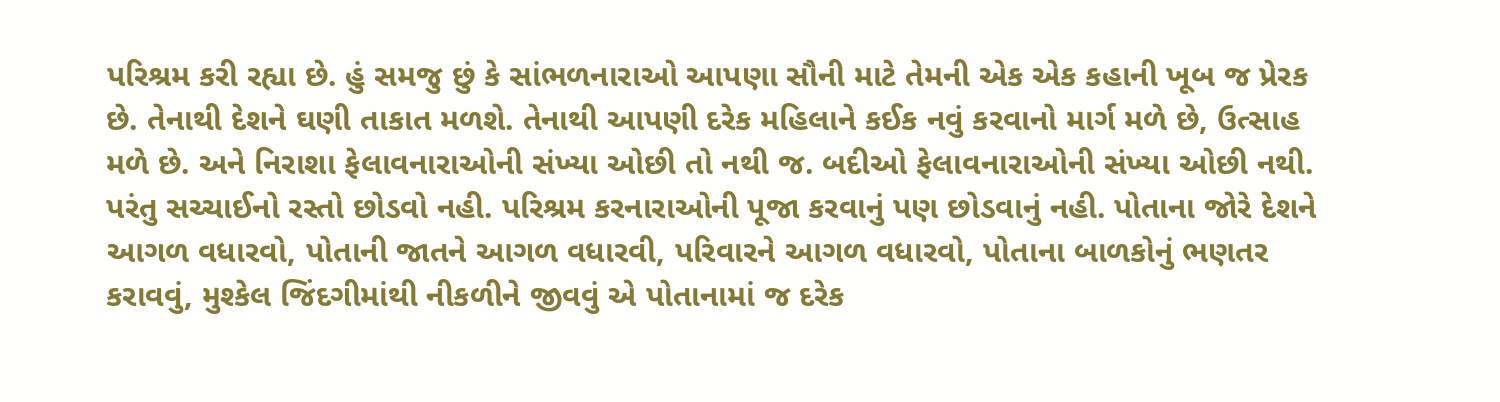પરિશ્રમ કરી રહ્યા છે. હું સમજુ છું કે સાંભળનારાઓ આપણા સૌની માટે તેમની એક એક કહાની ખૂબ જ પ્રેરક છે. તેનાથી દેશને ઘણી તાકાત મળશે. તેનાથી આપણી દરેક મહિલાને કઈક નવું કરવાનો માર્ગ મળે છે, ઉત્સાહ મળે છે. અને નિરાશા ફેલાવનારાઓની સંખ્યા ઓછી તો નથી જ. બદીઓ ફેલાવનારાઓની સંખ્યા ઓછી નથી. પરંતુ સચ્ચાઈનો રસ્તો છોડવો નહી. પરિશ્રમ કરનારાઓની પૂજા કરવાનું પણ છોડવાનું નહી. પોતાના જોરે દેશને આગળ વધારવો, પોતાની જાતને આગળ વધારવી, પરિવારને આગળ વધારવો, પોતાના બાળકોનું ભણતર કરાવવું, મુશ્કેલ જિંદગીમાંથી નીકળીને જીવવું એ પોતાનામાં જ દરેક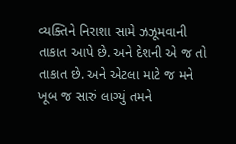વ્યક્તિને નિરાશા સામે ઝઝૂમવાની તાકાત આપે છે. અને દેશની એ જ તો તાકાત છે. અને એટલા માટે જ મને ખૂબ જ સારું લાગ્યું તમને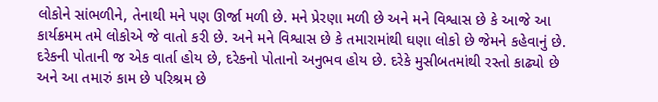લોકોને સાંભળીને, તેનાથી મને પણ ઊર્જા મળી છે. મને પ્રેરણા મળી છે અને મને વિશ્વાસ છે કે આજે આ કાર્યક્રમમ તમે લોકોએ જે વાતો કરી છે. અને મને વિશ્વાસ છે કે તમારામાંથી ઘણા લોકો છે જેમને કહેવાનું છે. દરેકની પોતાની જ એક વાર્તા હોય છે, દરેકનો પોતાનો અનુભવ હોય છે. દરેકે મુસીબતમાંથી રસ્તો કાઢ્યો છે અને આ તમારું કામ છે પરિશ્રમ છે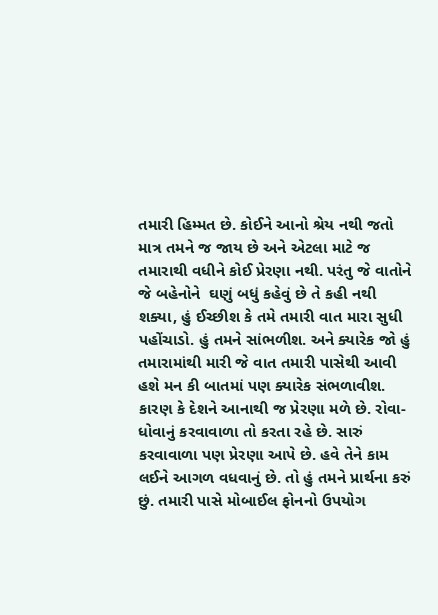તમારી હિમ્મત છે. કોઈને આનો શ્રેય નથી જતો માત્ર તમને જ જાય છે અને એટલા માટે જ તમારાથી વધીને કોઈ પ્રેરણા નથી. પરંતુ જે વાતોને જે બહેનોને  ઘણું બધું કહેવું છે તે કહી નથી શક્યા, હું ઈચ્છીશ કે તમે તમારી વાત મારા સુધી પહોંચાડો. હું તમને સાંભળીશ. અને ક્યારેક જો હું તમારામાંથી મારી જે વાત તમારી પાસેથી આવી હશે મન કી બાતમાં પણ ક્યારેક સંભળાવીશ. કારણ કે દેશને આનાથી જ પ્રેરણા મળે છે. રોવા-ધોવાનું કરવાવાળા તો કરતા રહે છે. સારું કરવાવાળા પણ પ્રેરણા આપે છે. હવે તેને કામ લઈને આગળ વધવાનું છે. તો હું તમને પ્રાર્થના કરું છું. તમારી પાસે મોબાઈલ ફોનનો ઉપયોગ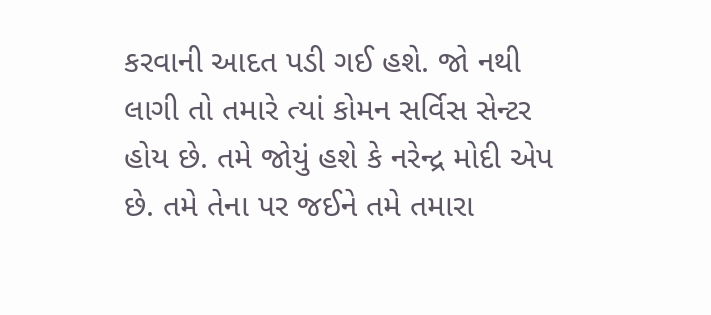કરવાની આદત પડી ગઈ હશે. જો નથી લાગી તો તમારે ત્યાં કોમન સર્વિસ સેન્ટર હોય છે. તમે જોયું હશે કે નરેન્દ્ર મોદી એપ છે. તમે તેના પર જઈને તમે તમારા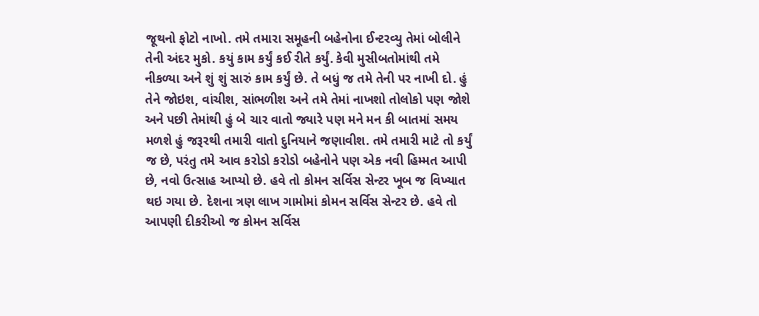જૂથનો ફોટો નાખો. તમે તમારા સમૂહની બહેનોના ઈન્ટરવ્યુ તેમાં બોલીને તેની અંદર મુકો. કયું કામ કર્યું કઈ રીતે કર્યું. કેવી મુસીબતોમાંથી તમે નીકળ્યા અને શું શું સારું કામ કર્યું છે. તે બધું જ તમે તેની પર નાખી દો. હું તેને જોઇશ, વાંચીશ, સાંભળીશ અને તમે તેમાં નાખશો તોલોકો પણ જોશે અને પછી તેમાંથી હું બે ચાર વાતો જ્યારે પણ મને મન કી બાતમાં સમય મળશે હું જરૂરથી તમારી વાતો દુનિયાને જણાવીશ. તમે તમારી માટે તો કર્યું જ છે, પરંતુ તમે આવ કરોડો કરોડો બહેનોને પણ એક નવી હિમ્મત આપી છે, નવો ઉત્સાહ આપ્યો છે. હવે તો કોમન સર્વિસ સેન્ટર ખૂબ જ વિખ્યાત થઇ ગયા છે. દેશના ત્રણ લાખ ગામોમાં કોમન સર્વિસ સેન્ટર છે. હવે તો આપણી દીકરીઓ જ કોમન સર્વિસ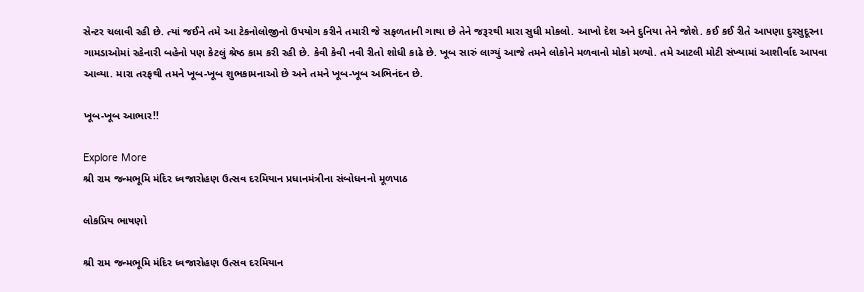સેન્ટર ચલાવી રહી છે. ત્યાં જઈને તમે આ ટેકનોલોજીનો ઉપયોગ કરીને તમારી જે સફળતાની ગાથા છે તેને જરૂરથી મારા સુધી મોકલો. આખો દેશ અને દુનિયા તેને જોશે. કઈ કઈ રીતે આપણા દુરસુદૂરના ગામડાઓમાં રહેનારી બહેનો પણ કેટલું શ્રેષ્ઠ કામ કરી રહી છે. કેવી કેવી નવી રીતો શોધી કાઢે છે. ખૂબ સારું લાગ્યું આજે તમને લોકોને મળવાનો મોકો મળ્યો. તમે આટલી મોટી સંખ્યામાં આશીર્વાદ આપવા આવ્યા. મારા તરફથી તમને ખૂબ-ખૂબ શુભકામનાઓ છે અને તમને ખૂબ-ખૂબ અભિનંદન છે.

ખૂબ-ખૂબ આભાર!!

Explore More
શ્રી રામ જન્મભૂમિ મંદિર ધ્વજારોહણ ઉત્સવ દરમિયાન પ્રધાનમંત્રીના સંબોધનનો મૂળપાઠ

લોકપ્રિય ભાષણો

શ્રી રામ જન્મભૂમિ મંદિર ધ્વજારોહણ ઉત્સવ દરમિયાન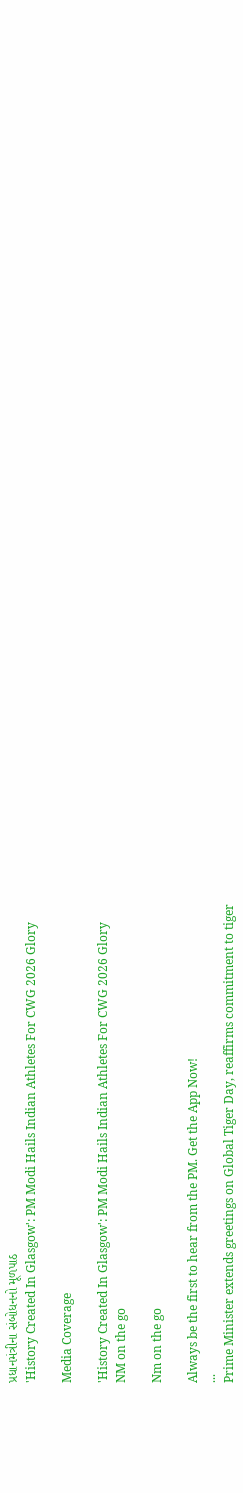પ્રધાનમંત્રીના સંબોધનનો મૂળપાઠ
'History Created In Glasgow': PM Modi Hails Indian Athletes For CWG 2026 Glory

Media Coverage

'History Created In Glasgow': PM Modi Hails Indian Athletes For CWG 2026 Glory
NM on the go

Nm on the go

Always be the first to hear from the PM. Get the App Now!
...
Prime Minister extends greetings on Global Tiger Day, reaffirms commitment to tiger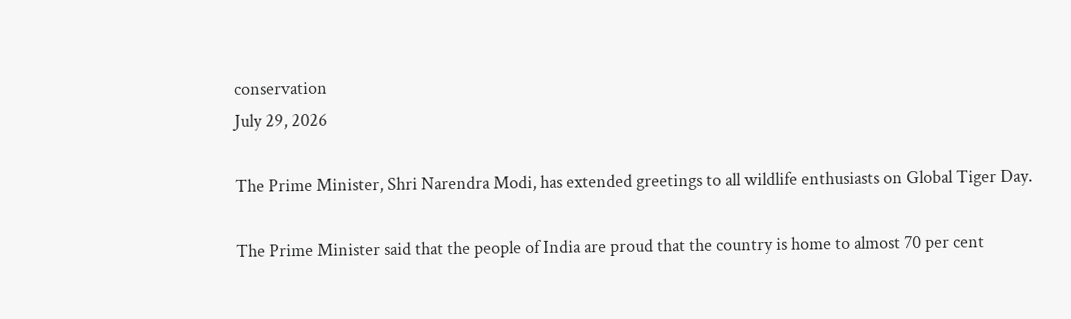conservation
July 29, 2026

The Prime Minister, Shri Narendra Modi, has extended greetings to all wildlife enthusiasts on Global Tiger Day.

The Prime Minister said that the people of India are proud that the country is home to almost 70 per cent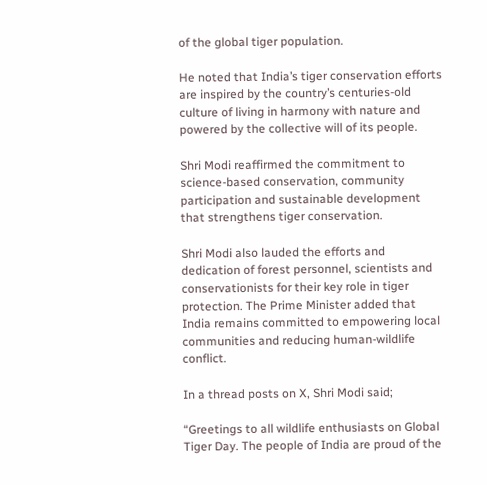of the global tiger population.

He noted that India’s tiger conservation efforts are inspired by the country’s centuries-old culture of living in harmony with nature and powered by the collective will of its people.

Shri Modi reaffirmed the commitment to science-based conservation, community participation and sustainable development that strengthens tiger conservation.

Shri Modi also lauded the efforts and dedication of forest personnel, scientists and conservationists for their key role in tiger protection. The Prime Minister added that India remains committed to empowering local communities and reducing human-wildlife conflict.

In a thread posts on X, Shri Modi said;

“Greetings to all wildlife enthusiasts on Global Tiger Day. The people of India are proud of the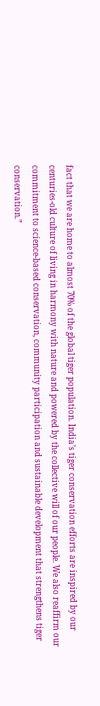fact that we are home to almost 70% of the global tiger population. India’s tiger conservation efforts are inspired by our centuries-old culture of living in harmony with nature and powered by the collective will of our people. We also reaffirm our commitment to science-based conservation, community participation and sustainable development that strengthens tiger conservation.”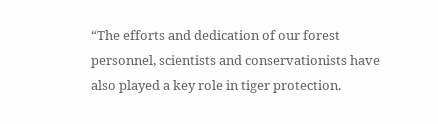“The efforts and dedication of our forest personnel, scientists and conservationists have also played a key role in tiger protection.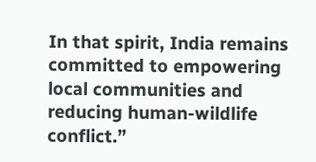In that spirit, India remains committed to empowering local communities and reducing human-wildlife conflict.”